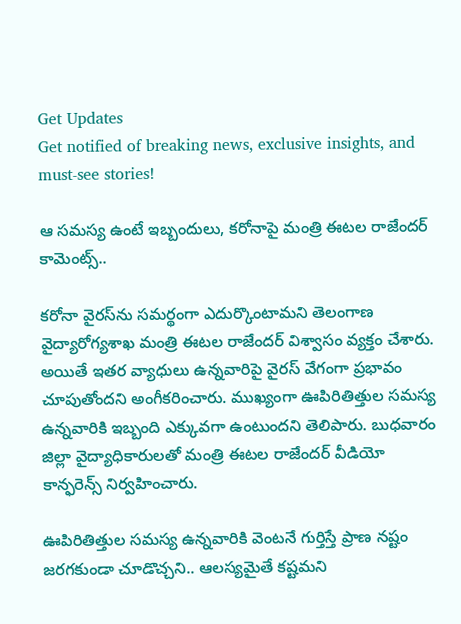Get Updates
Get notified of breaking news, exclusive insights, and must-see stories!

ఆ సమస్య ఉంటే ఇబ్బందులు, కరోనాపై మంత్రి ఈటల రాజేందర్ కామెంట్స్..

కరోనా వైరస్‌ను సమర్థంగా ఎదుర్కొంటామని తెలంగాణ వైద్యారోగ్యశాఖ మంత్రి ఈటల రాజేందర్ విశ్వాసం వ్యక్తం చేశారు. అయితే ఇతర వ్యాధులు ఉన్నవారిపై వైరస్ వేగంగా ప్రభావం చూపుతోందని అంగీకరించారు. ముఖ్యంగా ఊపిరితిత్తుల సమస్య ఉన్నవారికి ఇబ్బంది ఎక్కువగా ఉంటుందని తెలిపారు. బుధవారం జిల్లా వైద్యాధికారులతో మంత్రి ఈటల రాజేందర్ వీడియో కాన్ఫరెన్స్ నిర్వహించారు.

ఊపిరితిత్తుల సమస్య ఉన్నవారికి వెంటనే గుర్తిస్తే ప్రాణ నష్టం జరగకుండా చూడొచ్చని.. ఆలస్యమైతే కష్టమని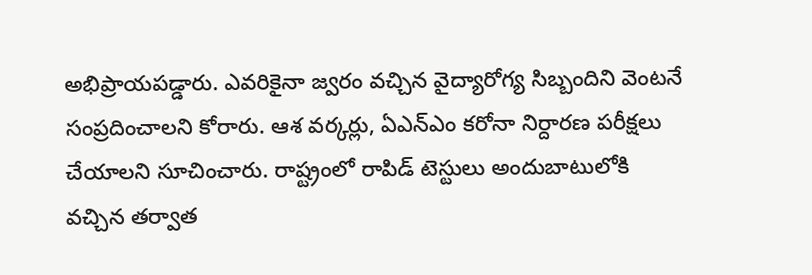అభిప్రాయపడ్డారు. ఎవరికైనా జ్వరం వచ్చిన వైద్యారోగ్య సిబ్బందిని వెంటనే సంప్రదించాలని కోరారు. ఆశ వర్కర్లు, ఏఎన్ఎం కరోనా నిర్దారణ పరీక్షలు చేయాలని సూచించారు. రాష్ట్రంలో రాపిడ్ టెస్టులు అందుబాటులోకి వచ్చిన తర్వాత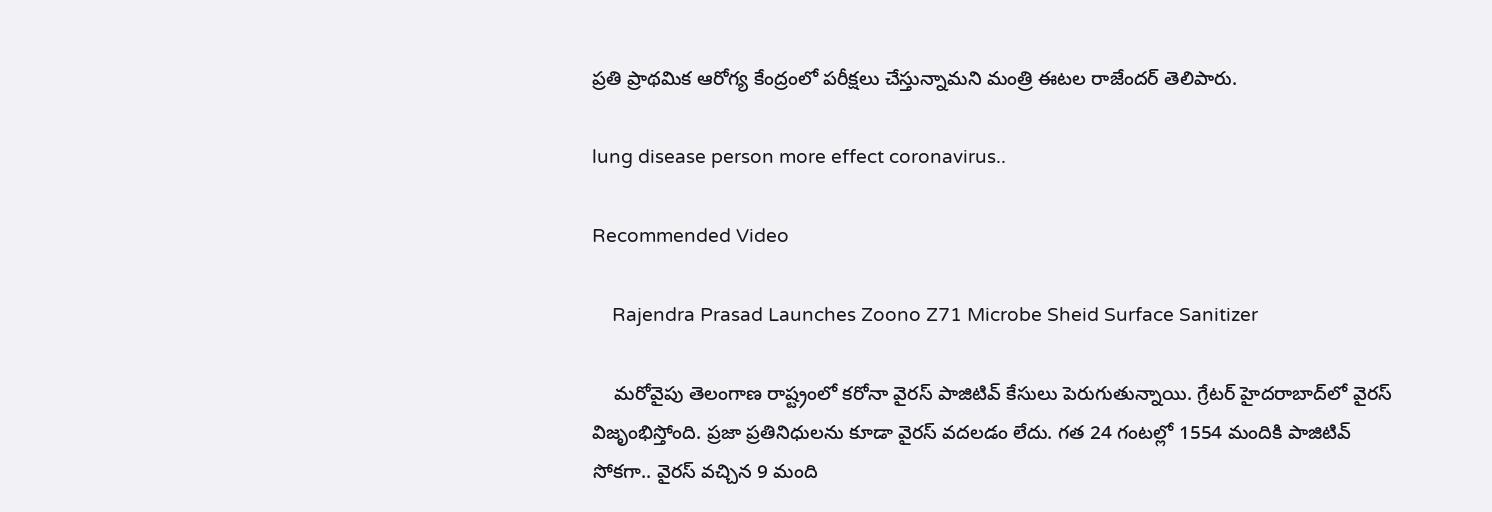ప్రతి ప్రాథమిక ఆరోగ్య కేంద్రంలో పరీక్షలు చేస్తున్నామని మంత్రి ఈటల రాజేందర్ తెలిపారు.

lung disease person more effect coronavirus..

Recommended Video

    Rajendra Prasad Launches Zoono Z71 Microbe Sheid Surface Sanitizer

    మరోవైపు తెలంగాణ రాష్ట్రంలో కరోనా వైరస్ పాజిటివ్ కేసులు పెరుగుతున్నాయి. గ్రేటర్ హైదరాబాద్‌లో వైరస్ విజృంభిస్తోంది. ప్రజా ప్రతినిధులను కూడా వైరస్ వదలడం లేదు. గత 24 గంటల్లో 1554 మందికి పాజిటివ్ సోకగా.. వైరస్ వచ్చిన 9 మంది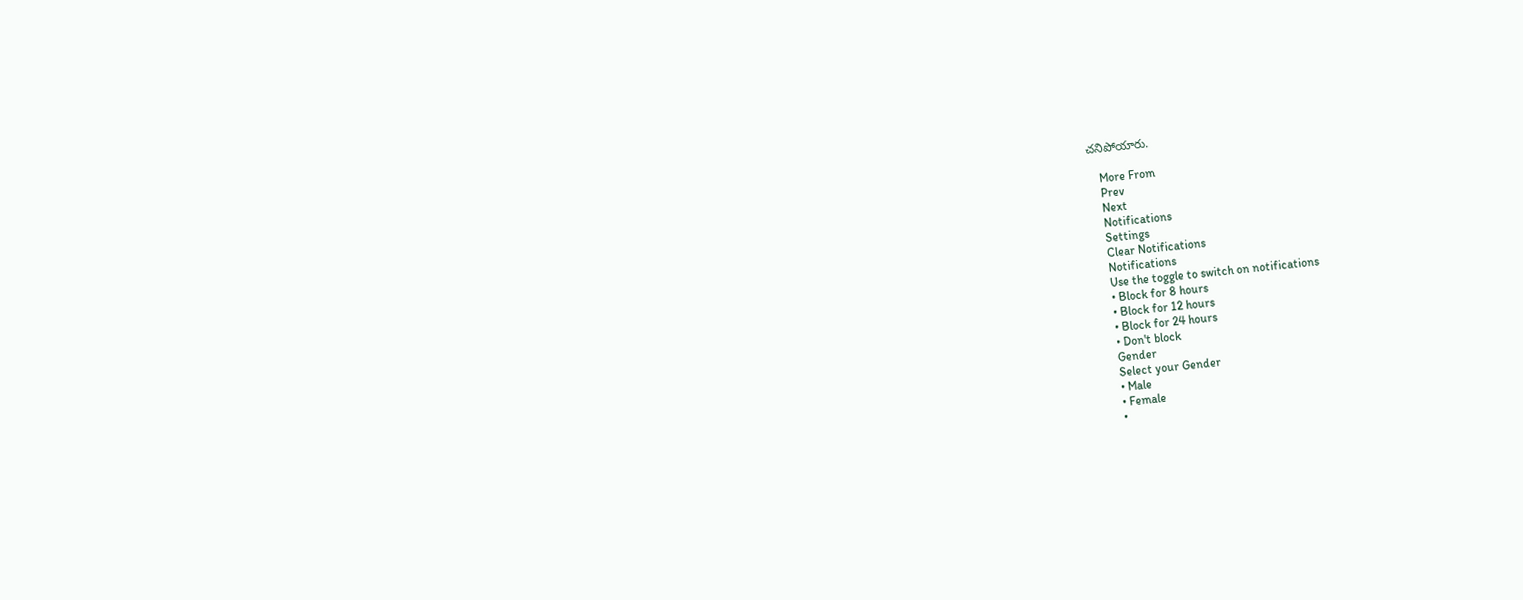చనిపోయారు.

    More From
    Prev
    Next
    Notifications
    Settings
    Clear Notifications
    Notifications
    Use the toggle to switch on notifications
    • Block for 8 hours
    • Block for 12 hours
    • Block for 24 hours
    • Don't block
    Gender
    Select your Gender
    • Male
    • Female
    •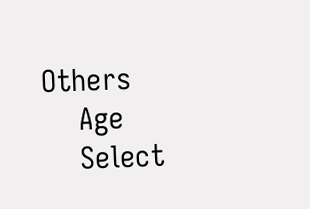Others
    Age
    Select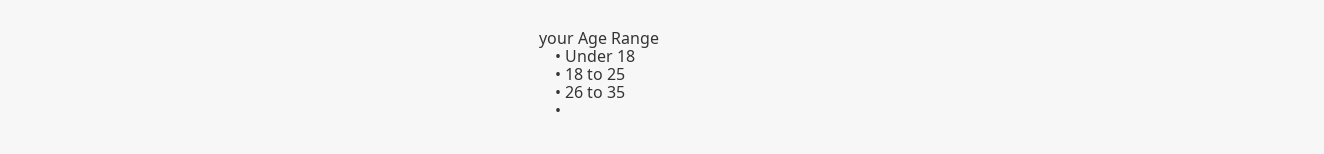your Age Range
    • Under 18
    • 18 to 25
    • 26 to 35
    •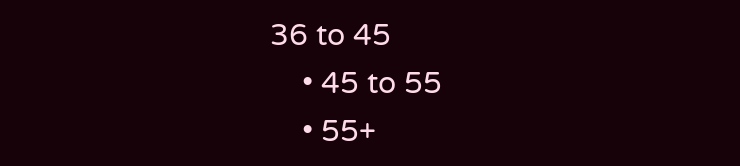36 to 45
    • 45 to 55
    • 55+